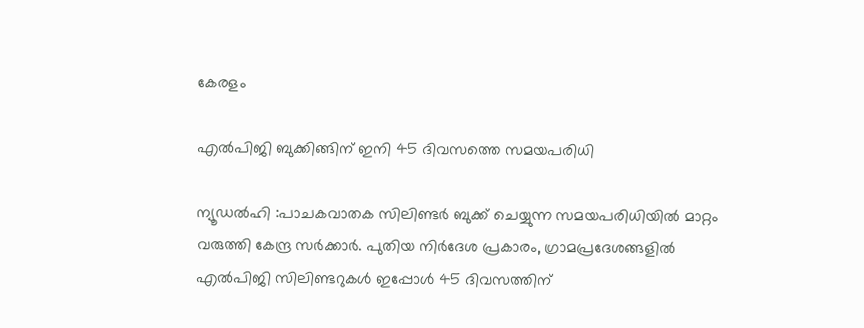കേരളം

എൽപിജി ബുക്കിങ്ങിന് ഇനി 45 ദിവസത്തെ സമയപരിധി

ന്യൂഡൽഹി :പാചകവാതക സിലിണ്ടർ ബുക്ക് ചെയ്യുന്ന സമയപരിധിയിൽ മാറ്റം വരുത്തി കേന്ദ്ര സര്‍ക്കാര്‍. പുതിയ നിര്‍ദേശ പ്രകാരം, ഗ്രാമപ്രദേശങ്ങളിൽ എൽപിജി സിലിണ്ടറുകൾ ഇപ്പോൾ 45 ദിവസത്തിന്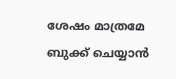ശേഷം മാത്രമേ ബുക്ക് ചെയ്യാൻ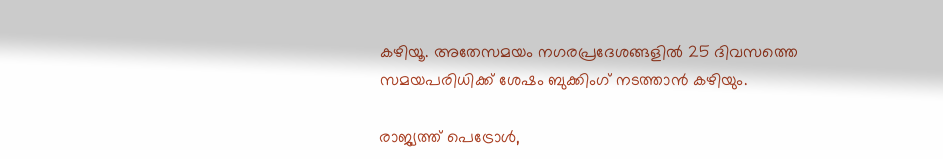കഴിയൂ. അതേസമയം നഗരപ്രദേശങ്ങളിൽ 25 ദിവസത്തെ സമയപരിധിക്ക് ശേഷം ബുക്കിംഗ് നടത്താൻ കഴിയും.

രാജ്യത്ത് പെട്രോൾ,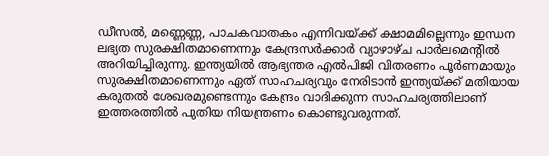ഡീസൽ, മണ്ണെണ്ണ, പാചകവാതകം എന്നിവയ്ക്ക് ക്ഷാമമില്ലെന്നും ഇന്ധന ലഭ്യത സുരക്ഷിതമാണെന്നും കേന്ദ്രസർക്കാർ വ്യാഴാഴ്ച പാർലമെന്റിൽ അറിയിച്ചിരുന്നു. ഇന്ത്യയില്‍ ആഭ്യന്തര എൽപിജി വിതരണം പൂർണമായും സുരക്ഷിതമാണെന്നും ഏത് സാഹചര്യവും നേരിടാൻ ഇന്ത്യയ്ക്ക് മതിയായ കരുതൽ ശേഖരമുണ്ടെന്നും കേന്ദ്രം വാദിക്കുന്ന സാഹചര്യത്തിലാണ് ഇത്തരത്തില്‍ പുതിയ നിയന്ത്രണം കൊണ്ടുവരുന്നത്.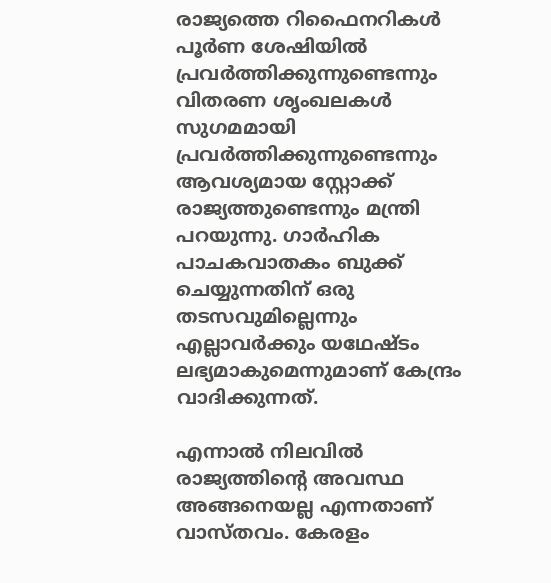രാജ്യത്തെ റിഫൈനറികൾ പൂർണ ശേഷിയിൽ പ്രവർത്തിക്കുന്നുണ്ടെന്നും വിതരണ ശൃംഖലകൾ സുഗമമായി പ്രവർത്തിക്കുന്നുണ്ടെന്നും ആവശ്യമായ സ്റ്റോക്ക് രാജ്യത്തുണ്ടെന്നും മന്ത്രി പറയുന്നു. ഗാർഹിക പാചകവാതകം ബുക്ക് ചെയ്യുന്നതിന് ഒരു തടസവുമില്ലെന്നും എല്ലാവർക്കും യഥേഷ്ടം ലഭ്യമാകുമെന്നുമാണ് കേന്ദ്രം വാദിക്കുന്നത്.

എന്നാൽ നിലവിൽ രാജ്യത്തിന്റെ അവസ്ഥ അങ്ങനെയല്ല എന്നതാണ് വാസ്തവം. കേരളം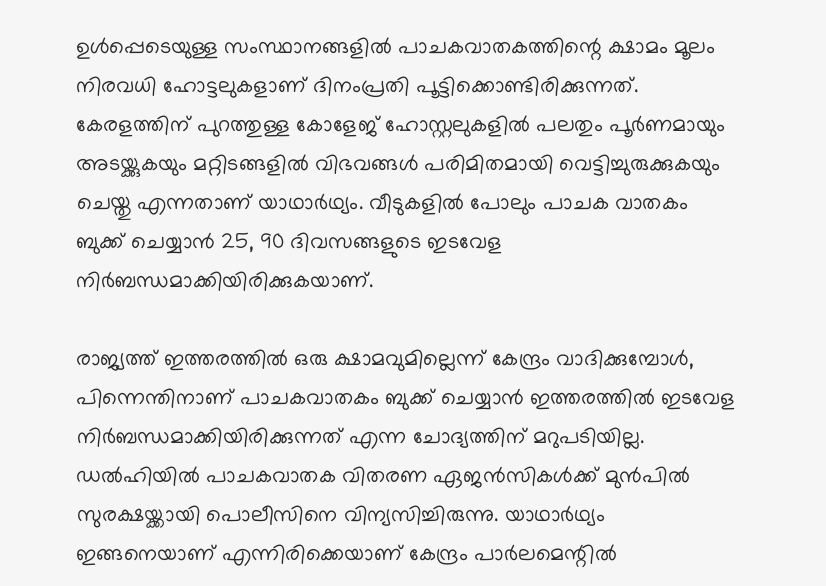ഉൾപ്പെടെയുള്ള സംസ്ഥാനങ്ങളിൽ പാചകവാതകത്തിന്റെ ക്ഷാമം മൂലം നിരവധി ഹോട്ടലുകളാണ് ദിനംപ്രതി പൂട്ടിക്കൊണ്ടിരിക്കുന്നത്. കേരളത്തിന് പുറത്തുള്ള കോളേജ് ഹോസ്റ്റലുകളിൽ പലതും പൂർണമായും അടയ്ക്കുകയും മറ്റിടങ്ങളിൽ വിഭവങ്ങൾ പരിമിതമായി വെട്ടിച്ചുരുക്കുകയും ചെയ്തു എന്നതാണ് യാഥാർഥ്യം. വീടുകളിൽ പോലും പാചക വാതകം ബുക്ക് ചെയ്യാൻ 25, 90 ദിവസങ്ങളുടെ ഇടവേള നിർബന്ധമാക്കിയിരിക്കുകയാണ്.

രാജ്യത്ത് ഇത്തരത്തിൽ ഒരു ക്ഷാമവുമില്ലെന്ന് കേന്ദ്രം വാദിക്കുമ്പോൾ, പിന്നെന്തിനാണ് പാചകവാതകം ബുക്ക് ചെയ്യാൻ ഇത്തരത്തിൽ ഇടവേള നിർബന്ധമാക്കിയിരിക്കുന്നത് എന്ന ചോദ്യത്തിന് മറുപടിയില്ല. ഡൽഹിയിൽ പാചകവാതക വിതരണ ഏജൻസികൾക്ക് മുൻപിൽ സുരക്ഷയ്ക്കായി പൊലീസിനെ വിന്യസിച്ചിരുന്നു. യാഥാർഥ്യം ഇങ്ങനെയാണ് എന്നിരിക്കെയാണ് കേന്ദ്രം പാർലമെന്റിൽ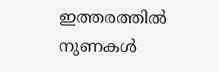ഇത്തരത്തിൽ നുണകൾ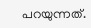പറയുന്നത്.